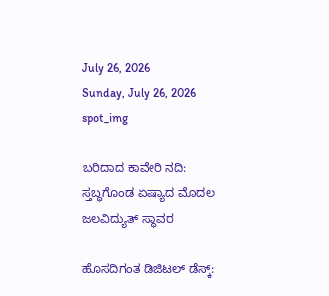July 26, 2026
Sunday, July 26, 2026
spot_img

ಬರಿದಾದ ಕಾವೇರಿ ನದಿ: ಸ್ತಬ್ಧಗೊಂಡ ಏಷ್ಯಾದ ಮೊದಲ ಜಲವಿದ್ಯುತ್ ಸ್ಥಾವರ

ಹೊಸದಿಗಂತ ಡಿಜಿಟಲ್‌ ಡೆಸ್ಕ್: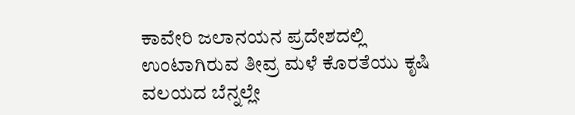ಕಾವೇರಿ ಜಲಾನಯನ ಪ್ರದೇಶದಲ್ಲಿ ಉಂಟಾಗಿರುವ ತೀವ್ರ ಮಳೆ ಕೊರತೆಯು ಕೃಷಿ ವಲಯದ ಬೆನ್ನಲ್ಲೇ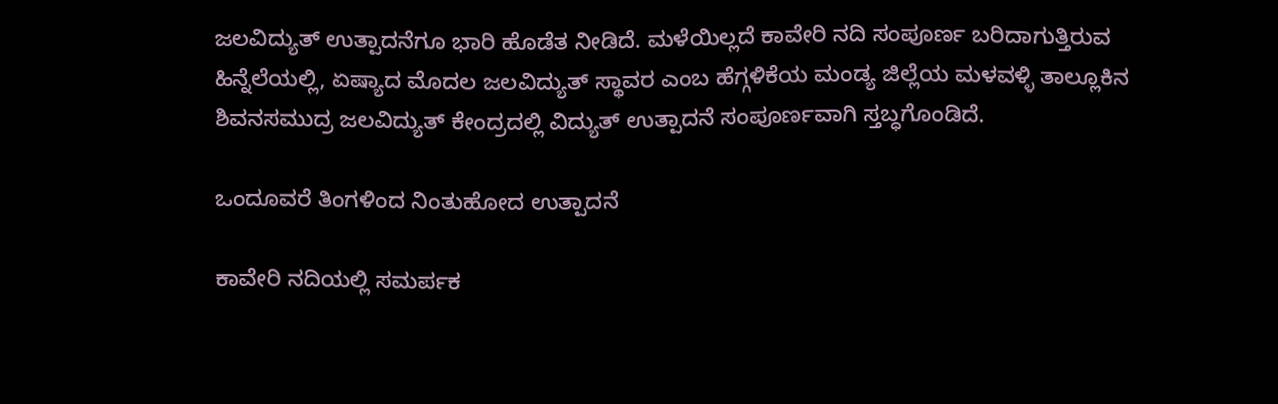ಜಲವಿದ್ಯುತ್ ಉತ್ಪಾದನೆಗೂ ಭಾರಿ ಹೊಡೆತ ನೀಡಿದೆ. ಮಳೆಯಿಲ್ಲದೆ ಕಾವೇರಿ ನದಿ ಸಂಪೂರ್ಣ ಬರಿದಾಗುತ್ತಿರುವ ಹಿನ್ನೆಲೆಯಲ್ಲಿ, ಏಷ್ಯಾದ ಮೊದಲ ಜಲವಿದ್ಯುತ್ ಸ್ಥಾವರ ಎಂಬ ಹೆಗ್ಗಳಿಕೆಯ ಮಂಡ್ಯ ಜಿಲ್ಲೆಯ ಮಳವಳ್ಳಿ ತಾಲ್ಲೂಕಿನ ಶಿವನಸಮುದ್ರ ಜಲವಿದ್ಯುತ್ ಕೇಂದ್ರದಲ್ಲಿ ವಿದ್ಯುತ್ ಉತ್ಪಾದನೆ ಸಂಪೂರ್ಣವಾಗಿ ಸ್ತಬ್ಧಗೊಂಡಿದೆ.

ಒಂದೂವರೆ ತಿಂಗಳಿಂದ ನಿಂತುಹೋದ ಉತ್ಪಾದನೆ

ಕಾವೇರಿ ನದಿಯಲ್ಲಿ ಸಮರ್ಪಕ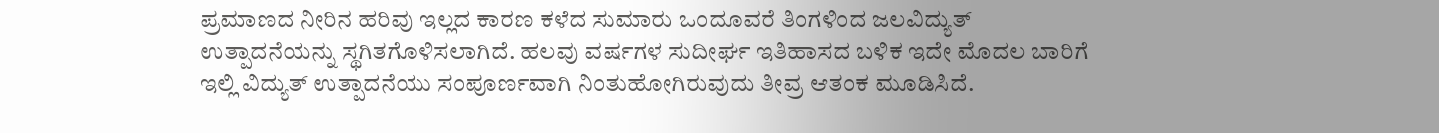ಪ್ರಮಾಣದ ನೀರಿನ ಹರಿವು ಇಲ್ಲದ ಕಾರಣ ಕಳೆದ ಸುಮಾರು ಒಂದೂವರೆ ತಿಂಗಳಿಂದ ಜಲವಿದ್ಯುತ್ ಉತ್ಪಾದನೆಯನ್ನು ಸ್ಥಗಿತಗೊಳಿಸಲಾಗಿದೆ. ಹಲವು ವರ್ಷಗಳ ಸುದೀರ್ಘ ಇತಿಹಾಸದ ಬಳಿಕ ಇದೇ ಮೊದಲ ಬಾರಿಗೆ ಇಲ್ಲಿ ವಿದ್ಯುತ್‌ ಉತ್ಪಾದನೆಯು ಸಂಪೂರ್ಣವಾಗಿ ನಿಂತುಹೋಗಿರುವುದು ತೀವ್ರ ಆತಂಕ ಮೂಡಿಸಿದೆ.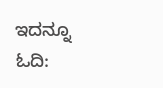ಇದನ್ನೂ ಓದಿ: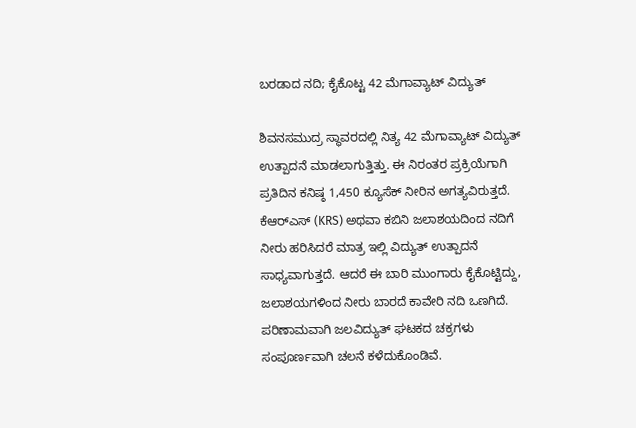ಬರಡಾದ ನದಿ; ಕೈಕೊಟ್ಟ 42 ಮೆಗಾವ್ಯಾಟ್ ವಿದ್ಯುತ್

ಶಿವನಸಮುದ್ರ ಸ್ಥಾವರದಲ್ಲಿ ನಿತ್ಯ 42 ಮೆಗಾವ್ಯಾಟ್ ವಿದ್ಯುತ್ ಉತ್ಪಾದನೆ ಮಾಡಲಾಗುತ್ತಿತ್ತು. ಈ ನಿರಂತರ ಪ್ರಕ್ರಿಯೆಗಾಗಿ ಪ್ರತಿದಿನ ಕನಿಷ್ಠ 1,450 ಕ್ಯೂಸೆಕ್ ನೀರಿನ ಅಗತ್ಯವಿರುತ್ತದೆ. ಕೆಆರ್‌ಎಸ್ (KRS) ಅಥವಾ ಕಬಿನಿ ಜಲಾಶಯದಿಂದ ನದಿಗೆ ನೀರು ಹರಿಸಿದರೆ ಮಾತ್ರ ಇಲ್ಲಿ ವಿದ್ಯುತ್‌ ಉತ್ಪಾದನೆ ಸಾಧ್ಯವಾಗುತ್ತದೆ. ಆದರೆ ಈ ಬಾರಿ ಮುಂಗಾರು ಕೈಕೊಟ್ಟಿದ್ದು, ಜಲಾಶಯಗಳಿಂದ ನೀರು ಬಾರದೆ ಕಾವೇರಿ ನದಿ ಒಣಗಿದೆ. ಪರಿಣಾಮವಾಗಿ ಜಲವಿದ್ಯುತ್ ಘಟಕದ ಚಕ್ರಗಳು ಸಂಪೂರ್ಣವಾಗಿ ಚಲನೆ ಕಳೆದುಕೊಂಡಿವೆ.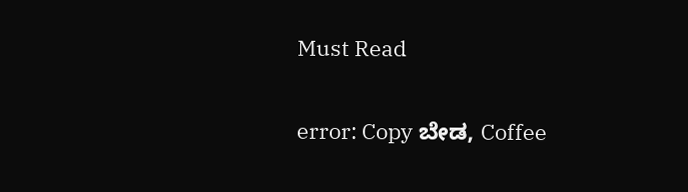Must Read

error: Copy ಬೇಡ, Coffee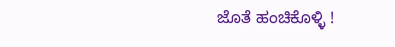ಜೊತೆ ಹಂಚಿಕೊಳ್ಳಿ !